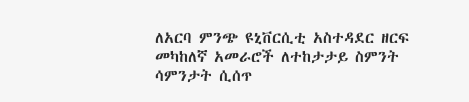ለአርባ ምንጭ ዩኒቨርሲቲ አስተዳደር ዘርፍ መካከለኛ አመራሮች ለተከታታይ ስምንት ሳምንታት ሲሰጥ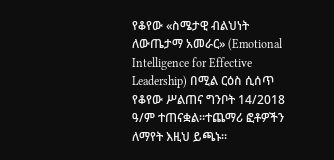የቆየው «ስሜታዊ ብልህነት ለውጤታማ አመራር» (Emotional Intelligence for Effective Leadership) በሚል ርዕስ ሲሰጥ የቆየው ሥልጠና ግንቦት 14/2018 ዓ/ም ተጠናቋል፡፡ተጨማሪ ፎቶዎችን ለማየት እዚህ ይጫኑ፡፡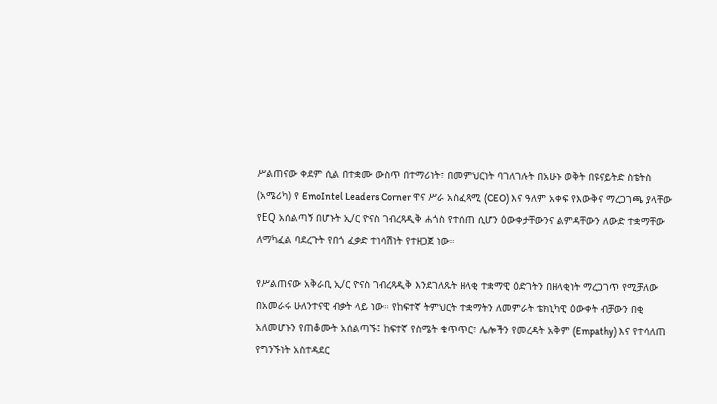ሥልጠናው ቀደም ሲል በተቋሙ ውስጥ በተማሪነት፣ በመምህርነት ባገለገሉት በአሁኑ ወቅት በዩናይትድ ስቴትስ (አሜሪካ) የ EmoIntel Leaders Corner ዋና ሥራ አስፈጻሚ (CEO) እና ዓለም አቀፍ የእውቅና ማረጋገጫ ያላቸው የEQ አሰልጣኝ በሆኑት ኢ/ር ዮናስ ገብረጻዲቅ ሐጎስ የተሰጠ ሲሆን ዕውቀታቸውንና ልምዳቸውን ለውድ ተቋማቸው ለማካፈል ባደረጉት የበጎ ፈቃድ ተነሳሽነት የተዘጋጀ ነው።

የሥልጠናው አቅራቢ ኢ/ር ዮናስ ገብረጻዲቅ እንደገለጹት ዘላቂ ተቋማዊ ዕድገትን በዘላቂነት ማረጋገጥ የሚቻለው በአመራሩ ሁለንተናዊ ብቃት ላይ ነው። የከፍተኛ ትምህርት ተቋማትን ለመምራት ቴክኒካዊ ዕውቀት ብቻውን በቂ አለመሆኑን የጠቆሙት አሰልጣኙ፤ ከፍተኛ የስሜት ቁጥጥር፣ ሌሎችን የመረዳት አቅም (Empathy) እና የተሳለጠ የግንኙነት አስተዳደር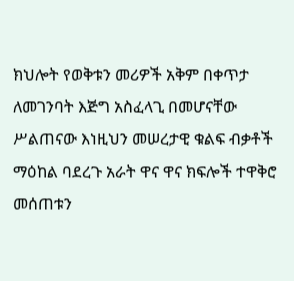ክህሎት የወቅቱን መሪዎች አቅም በቀጥታ ለመገንባት እጅግ አስፈላጊ በመሆናቸው ሥልጠናው እነዚህን መሠረታዊ ቁልፍ ብቃቶች ማዕከል ባደረጉ አራት ዋና ዋና ክፍሎች ተዋቅሮ መሰጠቱን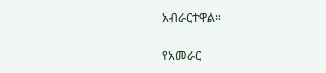አብራርተዋል።

የአመራር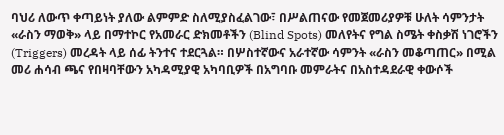ባህሪ ለውጥ ቀጣይነት ያለው ልምምድ ስለሚያስፈልገው፣ በሥልጠናው የመጀመሪያዎቹ ሁለት ሳምንታት «ራስን ማወቅ» ላይ በማተኮር የአመራር ድክመቶችን (Blind Spots) መለየትና የግል ስሜት ቀስቃሽ ነገሮችን (Triggers) መረዳት ላይ ሰፊ ትንተና ተደርጓል። በሦስተኛውና አራተኛው ሳምንት «ራስን መቆጣጠር» በሚል መሪ ሐሳብ ጫና የበዛባቸውን አካዳሚያዊ አካባቢዎች በአግባቡ መምራትና በአስተዳደራዊ ቀውሶች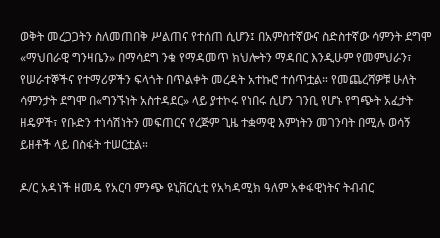ወቅት መረጋጋትን ስለመጠበቅ ሥልጠና የተሰጠ ሲሆን፤ በአምስተኛውና ስድስተኛው ሳምንት ደግሞ «ማህበራዊ ግንዛቤን» በማሳደግ ንቁ የማዳመጥ ክህሎትን ማዳበር እንዲሁም የመምህራን፣ የሠራተኞችና የተማሪዎችን ፍላጎት በጥልቀት መረዳት አተኩሮ ተሰጥቷል። የመጨረሻዎቹ ሁለት ሳምንታት ደግሞ በ«ግንኙነት አስተዳደር» ላይ ያተኮሩ የነበሩ ሲሆን ገንቢ የሆኑ የግጭት አፈታት ዘዴዎች፣ የቡድን ተነሳሽነትን መፍጠርና የረጅም ጊዜ ተቋማዊ እምነትን መገንባት በሚሉ ወሳኝ ይዘቶች ላይ በስፋት ተሠርቷል።

ዶ/ር አዳነች ዘመዴ የአርባ ምንጭ ዩኒቨርሲቲ የአካዳሚክ ዓለም አቀፋዊነትና ትብብር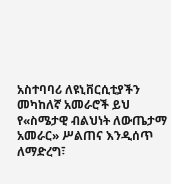አስተባባሪ ለዩኒቨርሲቲያችን መካከለኛ አመራሮች ይህ የ«ስሜታዊ ብልህነት ለውጤታማ አመራር» ሥልጠና እንዲሰጥ ለማድረግ፣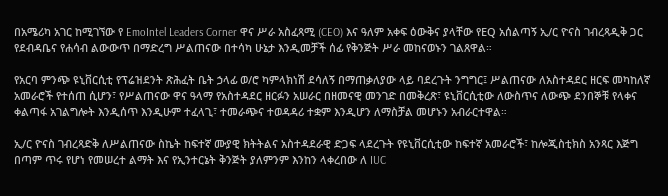በአሜሪካ አገር ከሚገኘው የ EmoIntel Leaders Corner ዋና ሥራ አስፈጻሚ (CEO) እና ዓለም አቀፍ ዕውቅና ያላቸው የEQ አሰልጣኝ ኢ/ር ዮናስ ገብረጻዲቅ ጋር የደብዳቤና የሐሳብ ልውውጥ በማድረግ ሥልጠናው በተሳካ ሁኔታ እንዲመቻች ሰፊ የቅንጅት ሥራ መከናወኑን ገልጸዋል።

የአርባ ምንጭ ዩኒቨርሲቲ የፕሬዝደንት ጽሕፈት ቤት ኃላፊ ወ/ሮ ካምላክነሽ ደሳለኝ በማጠቃለያው ላይ ባደረጉት ንግግር፤ ሥልጠናው ለአስተዳደር ዘርፍ መካከለኛ አመራሮች የተሰጠ ሲሆን፣ የሥልጠናው ዋና ዓላማ የአስተዳደር ዘርፉን አሠራር በዘመናዊ መንገድ በመቅረጽ፣ ዩኒቨርሲቲው ለውስጥና ለውጭ ደንበኞቹ የላቀና ቀልጣፋ አገልግሎት እንዲሰጥ እንዲሁም ተፈላጊ፣ ተመራጭና ተወዳዳሪ ተቋም እንዲሆን ለማስቻል መሆኑን አብራርተዋል።

ኢ/ር ዮናስ ገብረጻድቅ ለሥልጠናው ስኬት ከፍተኛ ሙያዊ ክትትልና አስተዳደራዊ ድጋፍ ላደረጉት የዩኒቨርሲቲው ከፍተኛ አመራሮች፣ ከሎጂስቲክስ አንጻር እጅግ በጣም ጥሩ የሆነ የመሠረተ ልማት እና የኢንተርኔት ቅንጅት ያለምንም እንከን ላቀረበው ለ IUC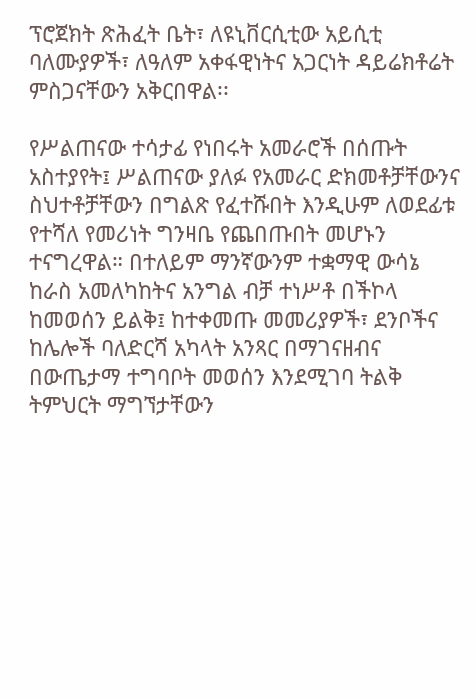ፕሮጀክት ጽሕፈት ቤት፣ ለዩኒቨርሲቲው አይሲቲ ባለሙያዎች፣ ለዓለም አቀፋዊነትና አጋርነት ዳይሬክቶሬት ምስጋናቸውን አቅርበዋል፡፡

የሥልጠናው ተሳታፊ የነበሩት አመራሮች በሰጡት አስተያየት፤ ሥልጠናው ያለፉ የአመራር ድክመቶቻቸውንና ስህተቶቻቸውን በግልጽ የፈተሹበት እንዲሁም ለወደፊቱ የተሻለ የመሪነት ግንዛቤ የጨበጡበት መሆኑን ተናግረዋል። በተለይም ማንኛውንም ተቋማዊ ውሳኔ ከራስ አመለካከትና አንግል ብቻ ተነሥቶ በችኮላ ከመወሰን ይልቅ፤ ከተቀመጡ መመሪያዎች፣ ደንቦችና ከሌሎች ባለድርሻ አካላት አንጻር በማገናዘብና በውጤታማ ተግባቦት መወሰን እንደሚገባ ትልቅ ትምህርት ማግኘታቸውን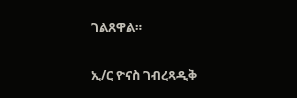ገልጸዋል።

ኢ/ር ዮናስ ገብረጻዲቅ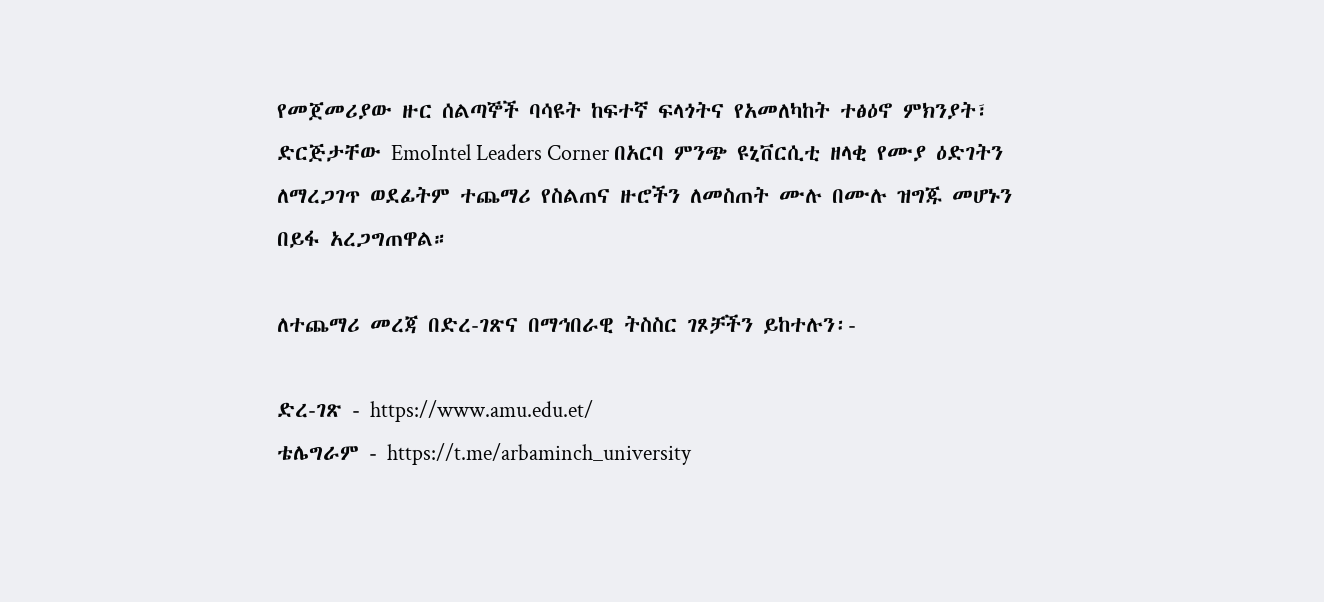የመጀመሪያው ዙር ሰልጣኞች ባሳዩት ከፍተኛ ፍላጎትና የአመለካከት ተፅዕኖ ምክንያት፣ ድርጅታቸው EmoIntel Leaders Corner በአርባ ምንጭ ዩኒቨርሲቲ ዘላቂ የሙያ ዕድገትን ለማረጋገጥ ወደፊትም ተጨማሪ የስልጠና ዙሮችን ለመስጠት ሙሉ በሙሉ ዝግጁ መሆኑን በይፋ አረጋግጠዋል።

ለተጨማሪ መረጃ በድረ-ገጽና በማኅበራዊ ትስስር ገጾቻችን ይከተሉን፡-

ድረ-ገጽ - https://www.amu.edu.et/
ቴሌግራም - https://t.me/arbaminch_university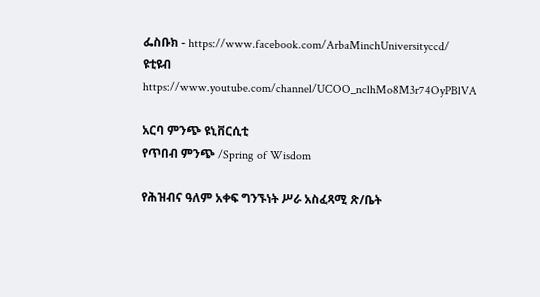ፌስቡክ - https://www.facebook.com/ArbaMinchUniversityccd/
ዩቲዩብ https://www.youtube.com/channel/UCOO_nclhMo8M3r74OyPBlVA

አርባ ምንጭ ዩኒቨርሲቲ
የጥበብ ምንጭ /Spring of Wisdom

የሕዝብና ዓለም አቀፍ ግንኙነት ሥራ አስፈጻሚ ጽ/ቤት